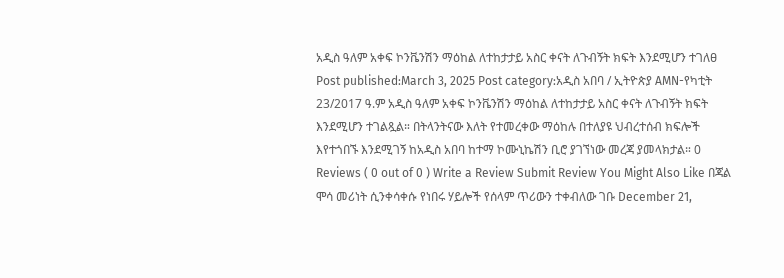አዲስ ዓለም አቀፍ ኮንቬንሽን ማዕከል ለተከታታይ አስር ቀናት ለጉብኝት ክፍት እንደሚሆን ተገለፀ Post published:March 3, 2025 Post category:አዲስ አበባ / ኢትዮጵያ AMN-የካቲት 23/2017 ዓ.ም አዲስ ዓለም አቀፍ ኮንቬንሽን ማዕከል ለተከታታይ አስር ቀናት ለጉብኝት ክፍት እንደሚሆን ተገልጿል። በትላንትናው እለት የተመረቀው ማዕከሉ በተለያዩ ህብረተሰብ ክፍሎች እየተጎበኙ እንደሚገኝ ከአዲስ አበባ ከተማ ኮሙኒኬሽን ቢሮ ያገኘነው መረጃ ያመላክታል። 0 Reviews ( 0 out of 0 ) Write a Review Submit Review You Might Also Like በጃል ሞሳ መሪነት ሲንቀሳቀሱ የነበሩ ሃይሎች የሰላም ጥሪውን ተቀብለው ገቡ December 21,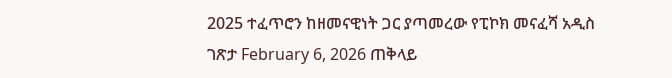2025 ተፈጥሮን ከዘመናዊነት ጋር ያጣመረው የፒኮክ መናፈሻ አዲስ ገጽታ February 6, 2026 ጠቅላይ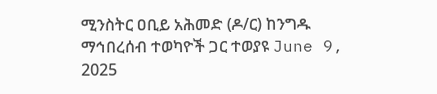ሚንስትር ዐቢይ አሕመድ (ዶ/ር) ከንግዱ ማኅበረሰብ ተወካዮች ጋር ተወያዩ June 9, 2025